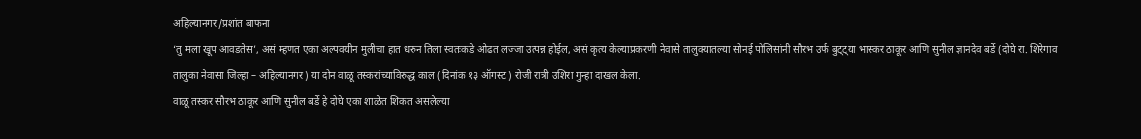अहिल्यानगर/प्रशांत बाफना
‘तु मला खूप आवडतेस’, असं म्हणत एका अल्पवयीन मुलीचा हात धरुन तिला स्वतःकडे ओढत लज्जा उत्पन्न होईल, असं कृत्य केल्याप्रकरणी नेवासे तालुक्यातल्या सोनई पोलिसांनी सौरभ उर्फ बुट्ट्या भास्कर ठाकूर आणि सुनील ज्ञानदेव बर्डे (दोघे रा. शिरेगाव तालुका नेवासा जिल्हा – अहिल्यानगर) या दोन वाळू तस्करांच्याविरुद्ध काल (दिनांक १३ ऑगस्ट) रोजी रात्री उशिरा गुन्हा दाखल केला.
वाळू तस्कर सौरभ ठाकूर आणि सुनील बर्डे हे दोघे एका शाळेत शिकत असलेल्या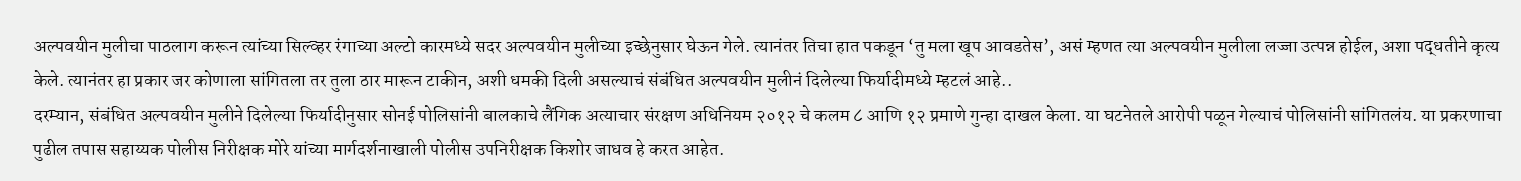अल्पवयीन मुलीचा पाठलाग करून त्यांच्या सिल्व्हर रंगाच्या अल्टो कारमध्ये सदर अल्पवयीन मुलीच्या इच्छेनुसार घेऊन गेले. त्यानंतर तिचा हात पकडून ‘तु मला खूप आवडतेस’, असं म्हणत त्या अल्पवयीन मुलीला लज्जा उत्पन्न होईल, अशा पद्धतीने कृत्य केले. त्यानंतर हा प्रकार जर कोणाला सांगितला तर तुला ठार मारून टाकीन, अशी धमकी दिली असल्याचं संबंधित अल्पवयीन मुलीनं दिलेल्या फिर्यादीमध्ये म्हटलं आहे..
दरम्यान, संबंधित अल्पवयीन मुलीने दिलेल्या फिर्यादीनुसार सोनई पोलिसांनी बालकाचे लैंगिक अत्याचार संरक्षण अधिनियम २०१२ चे कलम ८ आणि १२ प्रमाणे गुन्हा दाखल केला. या घटनेतले आरोपी पळून गेल्याचं पोलिसांनी सांगितलंय. या प्रकरणाचा पुढील तपास सहाय्यक पोलीस निरीक्षक मोरे यांच्या मार्गदर्शनाखाली पोलीस उपनिरीक्षक किशोर जाधव हे करत आहेत.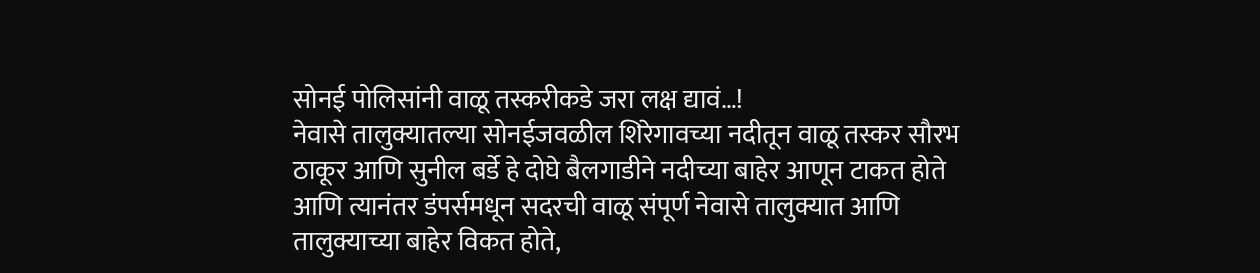सोनई पोलिसांनी वाळू तस्करीकडे जरा लक्ष द्यावं…!
नेवासे तालुक्यातल्या सोनईजवळील शिरेगावच्या नदीतून वाळू तस्कर सौरभ ठाकूर आणि सुनील बर्डे हे दोघे बैलगाडीने नदीच्या बाहेर आणून टाकत होते आणि त्यानंतर डंपर्समधून सदरची वाळू संपूर्ण नेवासे तालुक्यात आणि तालुक्याच्या बाहेर विकत होते,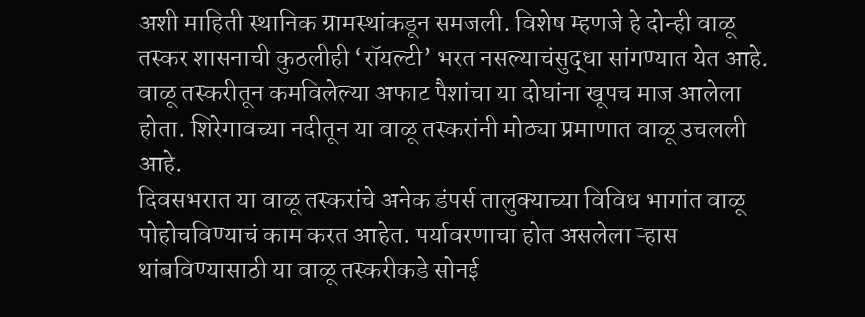अशी माहिती स्थानिक ग्रामस्थांकडून समजली. विशेष म्हणजे हे दोन्ही वाळू तस्कर शासनाची कुठलीही ‘रॉयल्टी’ भरत नसल्याचंसुद्धा सांगण्यात येत आहे. वाळू तस्करीतून कमविलेल्या अफाट पैशांचा या दोघांना खूपच माज आलेला होता. शिरेगावच्या नदीतून या वाळू तस्करांनी मोठ्या प्रमाणात वाळू उचलली आहे.
दिवसभरात या वाळू तस्करांचे अनेक डंपर्स तालुक्याच्या विविध भागांत वाळू पोहोचविण्याचं काम करत आहेत. पर्यावरणाचा होत असलेला ऱ्हास थांबविण्यासाठी या वाळू तस्करीकडे सोनई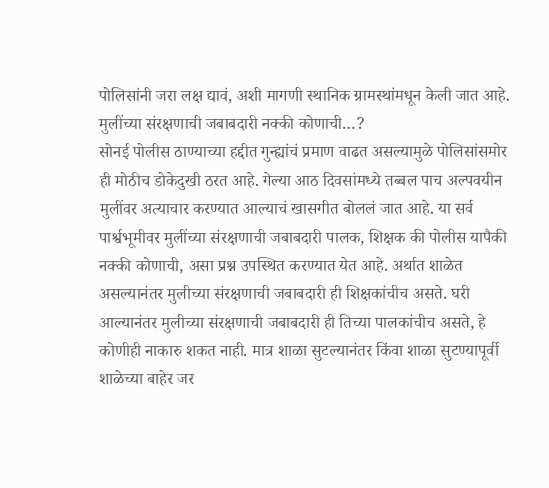पोलिसांनी जरा लक्ष द्यावं, अशी मागणी स्थानिक ग्रामस्थांमधून केली जात आहे.
मुलींच्या संरक्षणाची जबाबदारी नक्की कोणाची…?
सोनई पोलीस ठाण्याच्या हद्दीत गुन्ह्यांचं प्रमाण वाढत असल्यामुळे पोलिसांसमोर ही मोठीच डोकेदुखी ठरत आहे. गेल्या आठ दिवसांमध्ये तब्बल पाच अल्पवयीन मुलींवर अत्याचार करण्यात आल्याचं खासगीत बोललं जात आहे. या सर्व पार्श्वभूमीवर मुलींच्या संरक्षणाची जबाबदारी पालक, शिक्षक की पोलीस यापैकी नक्की कोणाची, असा प्रश्न उपस्थित करण्यात येत आहे. अर्थात शाळेत असल्यानंतर मुलीच्या संरक्षणाची जबाबदारी ही शिक्षकांचीच असते. घरी आल्यानंतर मुलीच्या संरक्षणाची जबाबदारी ही तिच्या पालकांचीच असते, हे कोणीही नाकारु शकत नाही. मात्र शाळा सुटल्यानंतर किंवा शाळा सुटण्यापूर्वी शाळेच्या बाहेर जर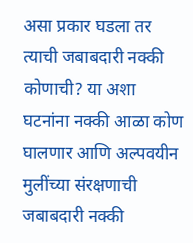असा प्रकार घडला तर त्याची जबाबदारी नक्की कोणाची? या अशा घटनांना नक्की आळा कोण घालणार आणि अल्पवयीन मुलींच्या संरक्षणाची जबाबदारी नक्की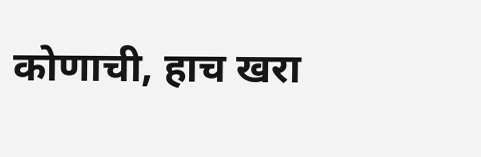कोणाची, हाच खरा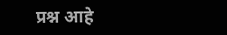प्रश्न आहे